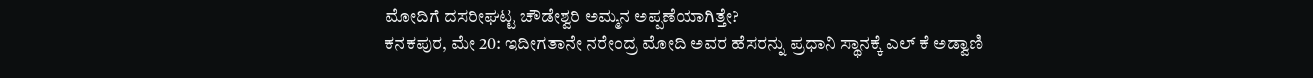ಮೋದಿಗೆ ದಸರೀಘಟ್ಟ ಚೌಡೇಶ್ವರಿ ಅಮ್ಮನ ಅಪ್ಪಣೆಯಾಗಿತ್ತೇ?
ಕನಕಪುರ, ಮೇ 20: ಇದೀಗತಾನೇ ನರೇಂದ್ರ ಮೋದಿ ಅವರ ಹೆಸರನ್ನು ಪ್ರಧಾನಿ ಸ್ಥಾನಕ್ಕೆ ಎಲ್ ಕೆ ಅಡ್ವಾಣಿ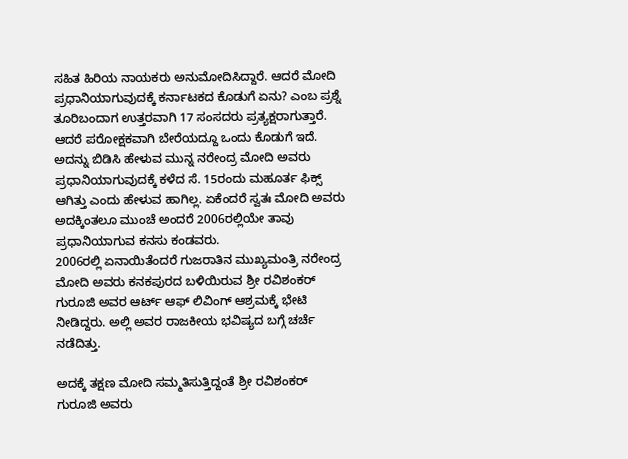ಸಹಿತ ಹಿರಿಯ ನಾಯಕರು ಅನುಮೋದಿಸಿದ್ದಾರೆ. ಆದರೆ ಮೋದಿ ಪ್ರಧಾನಿಯಾಗುವುದಕ್ಕೆ ಕರ್ನಾಟಕದ ಕೊಡುಗೆ ಏನು? ಎಂಬ ಪ್ರಶ್ನೆ ತೂರಿಬಂದಾಗ ಉತ್ತರವಾಗಿ 17 ಸಂಸದರು ಪ್ರತ್ಯಕ್ಷರಾಗುತ್ತಾರೆ. ಆದರೆ ಪರೋಕ್ಷಕವಾಗಿ ಬೇರೆಯದ್ದೂ ಒಂದು ಕೊಡುಗೆ ಇದೆ.
ಅದನ್ನು ಬಿಡಿಸಿ ಹೇಳುವ ಮುನ್ನ ನರೇಂದ್ರ ಮೋದಿ ಅವರು ಪ್ರಧಾನಿಯಾಗುವುದಕ್ಕೆ ಕಳೆದ ಸೆ. 15ರಂದು ಮಹೂರ್ತ ಫಿಕ್ಸ್ ಆಗಿತ್ತು ಎಂದು ಹೇಳುವ ಹಾಗಿಲ್ಲ. ಏಕೆಂದರೆ ಸ್ವತಃ ಮೋದಿ ಅವರು ಅದಕ್ಕಿಂತಲೂ ಮುಂಚೆ ಅಂದರೆ 2006ರಲ್ಲಿಯೇ ತಾವು ಪ್ರಧಾನಿಯಾಗುವ ಕನಸು ಕಂಡವರು.
2006ರಲ್ಲಿ ಏನಾಯಿತೆಂದರೆ ಗುಜರಾತಿನ ಮುಖ್ಯಮಂತ್ರಿ ನರೇಂದ್ರ ಮೋದಿ ಅವರು ಕನಕಪುರದ ಬಳಿಯಿರುವ ಶ್ರೀ ರವಿಶಂಕರ್ ಗುರೂಜಿ ಅವರ ಆರ್ಟ್ ಆಫ್ ಲಿವಿಂಗ್ ಆಶ್ರಮಕ್ಕೆ ಭೇಟಿ ನೀಡಿದ್ದರು. ಅಲ್ಲಿ ಅವರ ರಾಜಕೀಯ ಭವಿಷ್ಯದ ಬಗ್ಗೆ ಚರ್ಚೆ ನಡೆದಿತ್ತು.

ಅದಕ್ಕೆ ತಕ್ಷಣ ಮೋದಿ ಸಮ್ಮತಿಸುತ್ತಿದ್ದಂತೆ ಶ್ರೀ ರವಿಶಂಕರ್ ಗುರೂಜಿ ಅವರು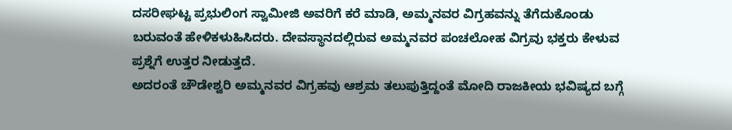ದಸರೀಘಟ್ಟ ಪ್ರಭುಲಿಂಗ ಸ್ವಾಮೀಜಿ ಅವರಿಗೆ ಕರೆ ಮಾಡಿ, ಅಮ್ಮನವರ ವಿಗ್ರಹವನ್ನು ತೆಗೆದುಕೊಂಡು ಬರುವಂತೆ ಹೇಳಿಕಳುಹಿಸಿದರು. ದೇವಸ್ಥಾನದಲ್ಲಿರುವ ಅಮ್ಮನವರ ಪಂಚಲೋಹ ವಿಗ್ರವು ಭಕ್ತರು ಕೇಳುವ ಪ್ರಶ್ನೆಗೆ ಉತ್ತರ ನೀಡುತ್ತದೆ.
ಅದರಂತೆ ಚೌಡೇಶ್ವರಿ ಅಮ್ಮನವರ ವಿಗ್ರಹವು ಆಶ್ರಮ ತಲುಪುತ್ತಿದ್ದಂತೆ ಮೋದಿ ರಾಜಕೀಯ ಭವಿಷ್ಯದ ಬಗ್ಗೆ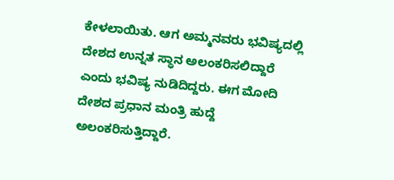ಕೇಳಲಾಯಿತು. ಆಗ ಅಮ್ಮನವರು ಭವಿಷ್ಯದಲ್ಲಿ ದೇಶದ ಉನ್ನತ ಸ್ಥಾನ ಅಲಂಕರಿಸಲಿದ್ದಾರೆ ಎಂದು ಭವಿಷ್ಯ ನುಡಿದಿದ್ದರು. ಈಗ ಮೋದಿ ದೇಶದ ಪ್ರಧಾನ ಮಂತ್ರಿ ಹುದ್ದೆ ಅಲಂಕರಿಸುತ್ತಿದ್ದಾರೆ.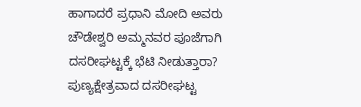ಹಾಗಾದರೆ ಪ್ರಧಾನಿ ಮೋದಿ ಅವರು ಚೌಡೇಶ್ವರಿ ಅಮ್ಮನವರ ಪೂಜೆಗಾಗಿ ದಸರೀಘಟ್ಟಕ್ಕೆ ಭೆಟಿ ನೀಡುತ್ತಾರಾ?
ಪುಣ್ಯಕ್ಷೇತ್ರವಾದ ದಸರೀಘಟ್ಟ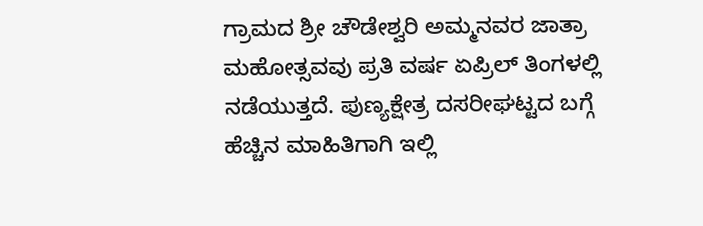ಗ್ರಾಮದ ಶ್ರೀ ಚೌಡೇಶ್ವರಿ ಅಮ್ಮನವರ ಜಾತ್ರಾ ಮಹೋತ್ಸವವು ಪ್ರತಿ ವರ್ಷ ಏಪ್ರಿಲ್ ತಿಂಗಳಲ್ಲಿ ನಡೆಯುತ್ತದೆ. ಪುಣ್ಯಕ್ಷೇತ್ರ ದಸರೀಘಟ್ಟದ ಬಗ್ಗೆ ಹೆಚ್ಚಿನ ಮಾಹಿತಿಗಾಗಿ ಇಲ್ಲಿ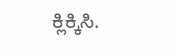ಕ್ಲಿಕ್ಕಿಸಿ.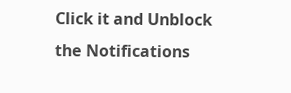Click it and Unblock the Notifications